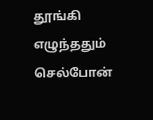தூங்கி எழுந்ததும் செல்போன்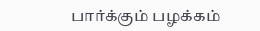பார்க்கும் பழக்கம்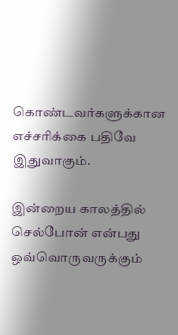கொண்டவர்களுக்கான எச்சரிக்கை பதிவே இதுவாகும்.

இன்றைய காலத்தில் செல்போன் என்பது ஒவ்வொருவருக்கும்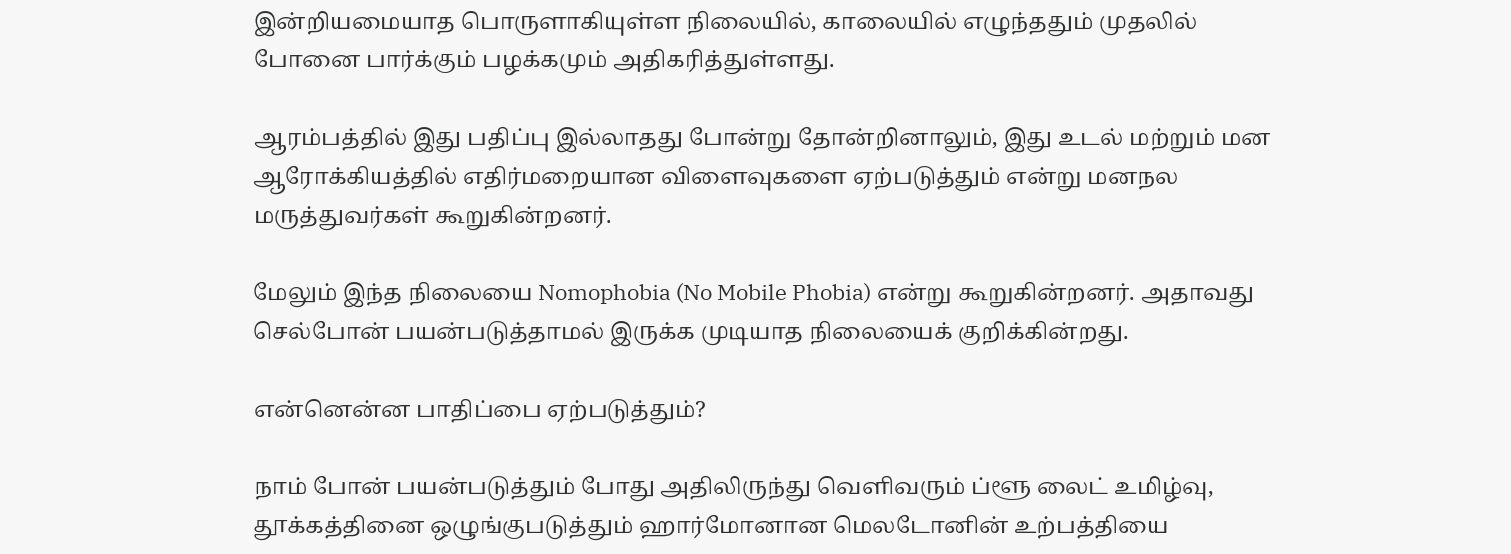இன்றியமையாத பொருளாகியுள்ள நிலையில், காலையில் எழுந்ததும் முதலில் போனை பார்க்கும் பழக்கமும் அதிகரித்துள்ளது.

ஆரம்பத்தில் இது பதிப்பு இல்லாதது போன்று தோன்றினாலும், இது உடல் மற்றும் மன ஆரோக்கியத்தில் எதிர்மறையான விளைவுகளை ஏற்படுத்தும் என்று மனநல மருத்துவர்கள் கூறுகின்றனர்.

மேலும் இந்த நிலையை Nomophobia (No Mobile Phobia) என்று கூறுகின்றனர். அதாவது செல்போன் பயன்படுத்தாமல் இருக்க முடியாத நிலையைக் குறிக்கின்றது.

என்னென்ன பாதிப்பை ஏற்படுத்தும்?

நாம் போன் பயன்படுத்தும் போது அதிலிருந்து வெளிவரும் ப்ளூ லைட் உமிழ்வு, தூக்கத்தினை ஒழுங்குபடுத்தும் ஹார்மோனான மெலடோனின் உற்பத்தியை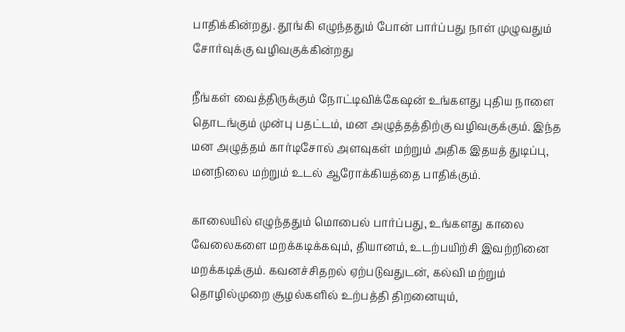பாதிக்கின்றது. தூங்கி எழுந்ததும் போன் பார்ப்பது நாள் முழுவதும் சோர்வுக்கு வழிவகுக்கின்றது

நீங்கள் வைத்திருக்கும் நோட்டிவிக்கேஷன் உங்களது புதிய நாளை தொடங்கும் முன்பு பதட்டம், மன அழுத்தத்திற்கு வழிவகுக்கும். இந்த மன அழுத்தம் கார்டிசோல் அளவுகள் மற்றும் அதிக இதயத் துடிப்பு, மனநிலை மற்றும் உடல் ஆரோக்கியத்தை பாதிக்கும்.

காலையில் எழுந்ததும் மொபைல் பார்ப்பது, உங்களது காலை வேலைகளை மறக்கடிக்கவும், தியானம், உடற்பயிற்சி இவற்றினை மறக்கடிக்கும். கவனச்சிதறல் ஏற்படுவதுடன், கல்வி மற்றும் தொழில்முறை சூழல்களில் உற்பத்தி திறனையும்,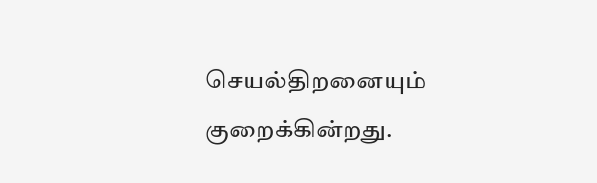செயல்திறனையும் குறைக்கின்றது.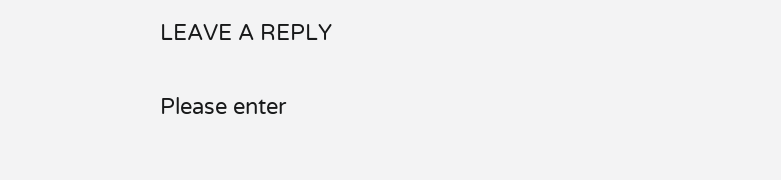LEAVE A REPLY

Please enter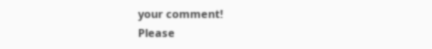your comment!
Please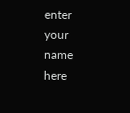enter your name here